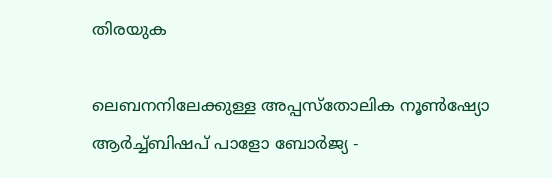തിരയുക

ലെബനനിലേക്കുള്ള അപ്പസ്തോലിക നൂൺഷ്യോ ആർച്ച്ബിഷപ് പാളോ ബോർജ്യ -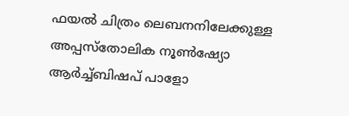ഫയൽ ചിത്രം ലെബനനിലേക്കുള്ള അപ്പസ്തോലിക നൂൺഷ്യോ ആർച്ച്ബിഷപ് പാളോ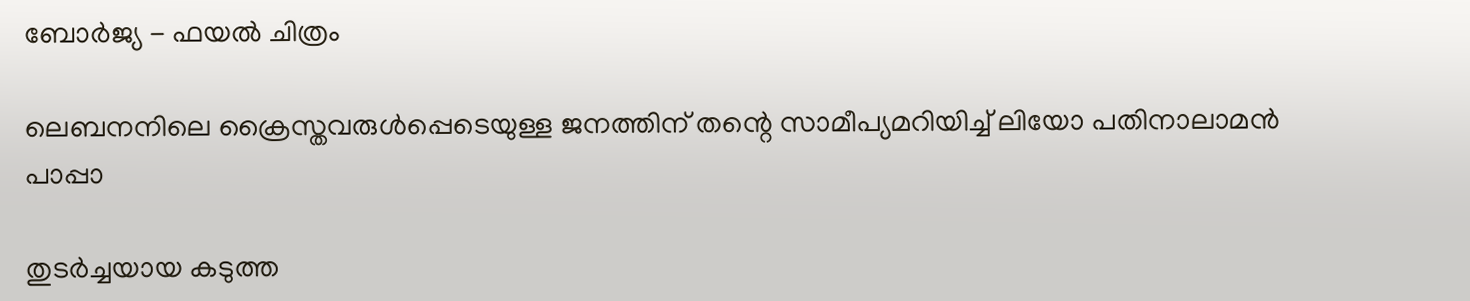ബോർജ്യ - ഫയൽ ചിത്രം

ലെബനനിലെ ക്രൈസ്തവരുൾപ്പെടെയുള്ള ജനത്തിന് തന്റെ സാമീപ്യമറിയിച്ച് ലിയോ പതിനാലാമൻ പാപ്പാ

തുടർച്ചയായ കടുത്ത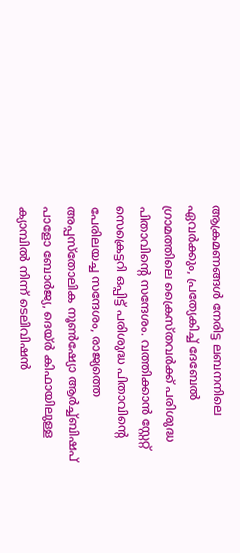ആക്രമണങ്ങൾ നേരിട്ട ലബനനിലെ ഏവർക്കും, പ്രത്യേകിച്ച് ദേബേൽ ഗ്രാമത്തിലെ ക്രൈസ്തവർക്ക് പരിശുദ്ധ പിതാവിന്റെ സന്ദേശം. വത്തിക്കാൻ സ്റ്റേറ്റ് സെക്രെട്ടറി ഒപ്പിട്ട് പരിശുദ്ധ പിതാവിന്റെ പേരിലയച്ച സന്ദേശം, രാജ്യത്തെ അപ്പസ്തോലിക നൂൺഷ്യോ ആർച്ച്ബിഷപ് പാളോ ബോർജ്യ, ദെയ്ർ കിഫായിലുള്ള ക്യാമ്പിൽ നിന്ന് ടെലിവിഷൻ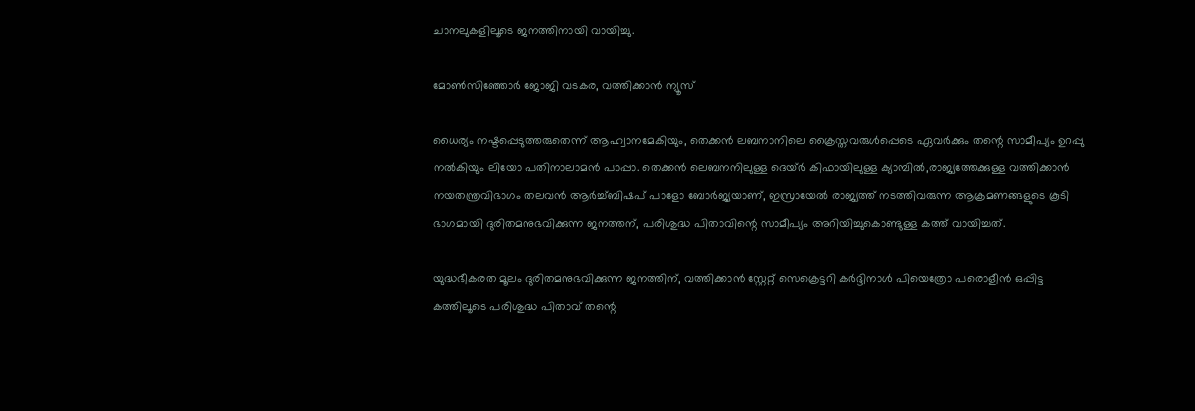ചാനലുകളിലൂടെ ജനത്തിനായി വായിച്ചു.

മോൺസിഞ്ഞോർ ജോജി വടകര, വത്തിക്കാന്‍ ന്യൂസ്

ധൈര്യം നഷ്ടപ്പെടുത്തരുതെന്ന് ആഹ്വാനമേകിയും, തെക്കൻ ലബനാനിലെ ക്രൈസ്തവരുൾപ്പെടെ ഏവർക്കും തന്റെ സാമീപ്യം ഉറപ്പു നൽകിയും ലിയോ പതിനാലാമൻ പാപ്പാ. തെക്കൻ ലെബനനിലുള്ള ദെയ്ർ കിഫായിലുള്ള ക്യാമ്പിൽ,രാജ്യത്തേക്കുള്ള വത്തിക്കാൻ നയതന്ത്രവിഭാഗം തലവൻ ആർച്ച്ബിഷപ് പാളോ ബോർജ്യയാണ്, ഇസ്രായേൽ രാജ്യത്ത് നടത്തിവരുന്ന ആക്രമണങ്ങളുടെ കൂടി ഭാഗമായി ദുരിതമനുഭവിക്കുന്ന ജനത്തന്, പരിശുദ്ധ പിതാവിന്റെ സാമീപ്യം അറിയിച്ചുകൊണ്ടുള്ള കത്ത് വായിച്ചത്.

യുദ്ധഭീകരത മൂലം ദുരിതമനുഭവിക്കുന്ന ജനത്തിന്, വത്തിക്കാൻ സ്റ്റേറ്റ് സെക്രെട്ടറി കർദ്ദിനാൾ പിയെത്രോ പരൊളീൻ ഒപ്പിട്ട കത്തിലൂടെ പരിശുദ്ധ പിതാവ് തന്റെ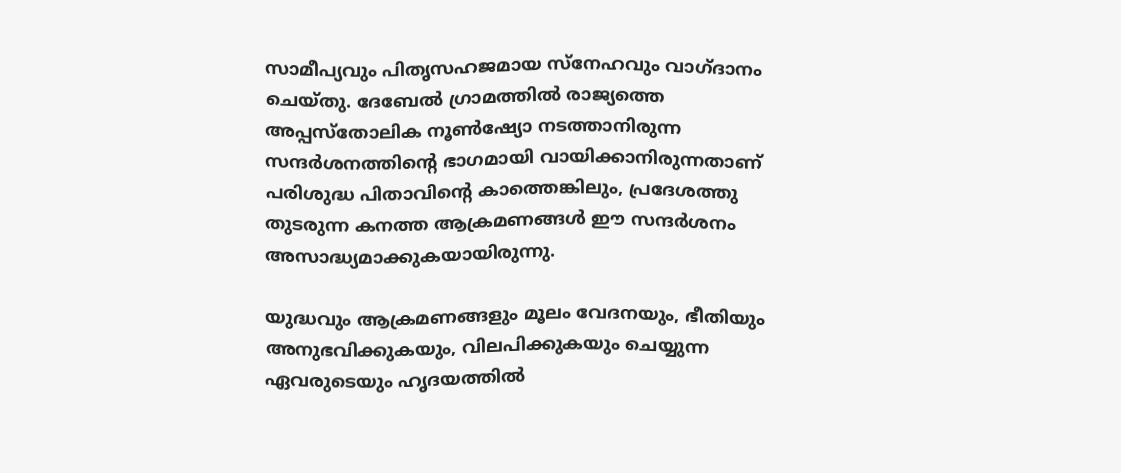സാമീപ്യവും പിതൃസഹജമായ സ്നേഹവും വാഗ്ദാനം ചെയ്തു. ദേബേൽ ഗ്രാമത്തിൽ രാജ്യത്തെ അപ്പസ്തോലിക നൂൺഷ്യോ നടത്താനിരുന്ന സന്ദർശനത്തിന്റെ ഭാഗമായി വായിക്കാനിരുന്നതാണ് പരിശുദ്ധ പിതാവിന്റെ കാത്തെങ്കിലും, പ്രദേശത്തു തുടരുന്ന കനത്ത ആക്രമണങ്ങൾ ഈ സന്ദർശനം അസാദ്ധ്യമാക്കുകയായിരുന്നു.

യുദ്ധവും ആക്രമണങ്ങളും മൂലം വേദനയും, ഭീതിയും അനുഭവിക്കുകയും, വിലപിക്കുകയും ചെയ്യുന്ന ഏവരുടെയും ഹൃദയത്തിൽ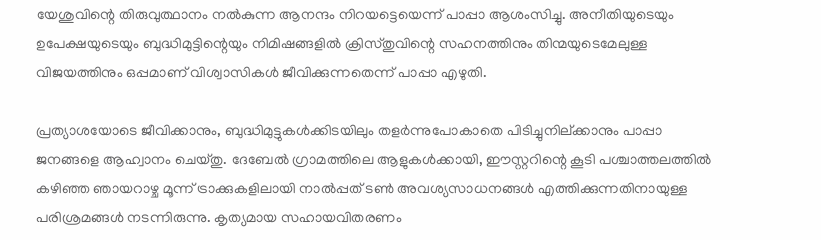യേശുവിന്റെ തിരുവുത്ഥാനം നൽകുന്ന ആനന്ദം നിറയട്ടെയെന്ന് പാപ്പാ ആശംസിച്ചു. അനീതിയുടെയും ഉപേക്ഷയുടെയും ബുദ്ധിമുട്ടിന്റെയും നിമിഷങ്ങളിൽ ക്രിസ്തുവിന്റെ സഹനത്തിനും തിന്മയുടെമേലുള്ള വിജയത്തിനും ഒപ്പമാണ് വിശ്വാസികൾ ജീവിക്കുന്നതെന്ന് പാപ്പാ എഴുതി.

പ്രത്യാശയോടെ ജീവിക്കാനും, ബുദ്ധിമുട്ടുകൾക്കിടയിലും തളർന്നുപോകാതെ പിടിച്ചുനില്ക്കാനും പാപ്പാ ജനങ്ങളെ ആഹ്വാനം ചെയ്തു. ദേബേൽ ഗ്രാമത്തിലെ ആളുകൾക്കായി, ഈസ്റ്ററിന്റെ കൂടി പശ്ചാത്തലത്തിൽ കഴിഞ്ഞ ഞായറാഴ്ച മൂന്ന് ട്രാക്കുകളിലായി നാൽപ്പത് ടൺ അവശ്യസാധനങ്ങൾ എത്തിക്കുന്നതിനായുള്ള പരിശ്രമങ്ങൾ നടന്നിരുന്നു. കൃത്യമായ സഹായവിതരണം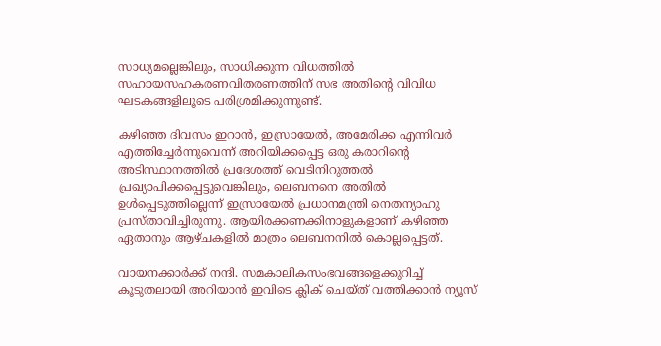സാധ്യമല്ലെങ്കിലും, സാധിക്കുന്ന വിധത്തിൽ സഹായസഹകരണവിതരണത്തിന് സഭ അതിന്റെ വിവിധ ഘടകങ്ങളിലൂടെ പരിശ്രമിക്കുന്നുണ്ട്.

കഴിഞ്ഞ ദിവസം ഇറാൻ, ഇസ്രായേൽ, അമേരിക്ക എന്നിവർ എത്തിച്ചേർന്നുവെന്ന് അറിയിക്കപ്പെട്ട ഒരു കരാറിന്റെ അടിസ്ഥാനത്തിൽ പ്രദേശത്ത് വെടിനിറുത്തൽ പ്രഖ്യാപിക്കപ്പെട്ടുവെങ്കിലും, ലെബനനെ അതിൽ ഉൾപ്പെടുത്തില്ലെന്ന് ഇസ്രായേൽ പ്രധാനമന്ത്രി നെതന്യാഹു പ്രസ്താവിച്ചിരുന്നു. ആയിരക്കണക്കിനാളുകളാണ് കഴിഞ്ഞ ഏതാനും ആഴ്ചകളിൽ മാത്രം ലെബനനിൽ കൊല്ലപ്പെട്ടത്.

വായനക്കാർക്ക് നന്ദി. സമകാലികസംഭവങ്ങളെക്കുറിച്ച് കൂടുതലായി അറിയാൻ ഇവിടെ ക്ലിക് ചെയ്‌ത്‌ വത്തിക്കാൻ ന്യൂസ്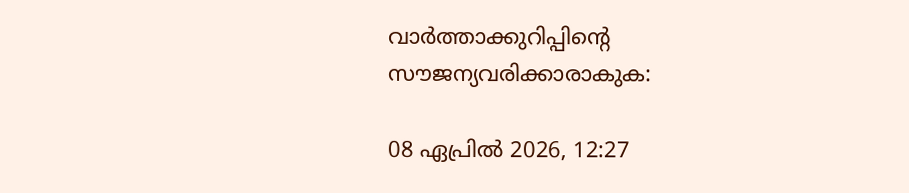വാർത്താക്കുറിപ്പിന്റെ സൗജന്യവരിക്കാരാകുക:

08 ഏപ്രിൽ 2026, 12:27